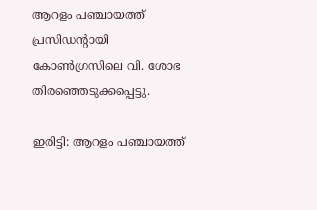ആറളം പഞ്ചായത്ത് പ്രസിഡന്റായി കോൺഗ്രസിലെ വി. ശോഭ തിരഞ്ഞെടുക്കപ്പെട്ടു.

ഇരിട്ടി: ആറളം പഞ്ചായത്ത്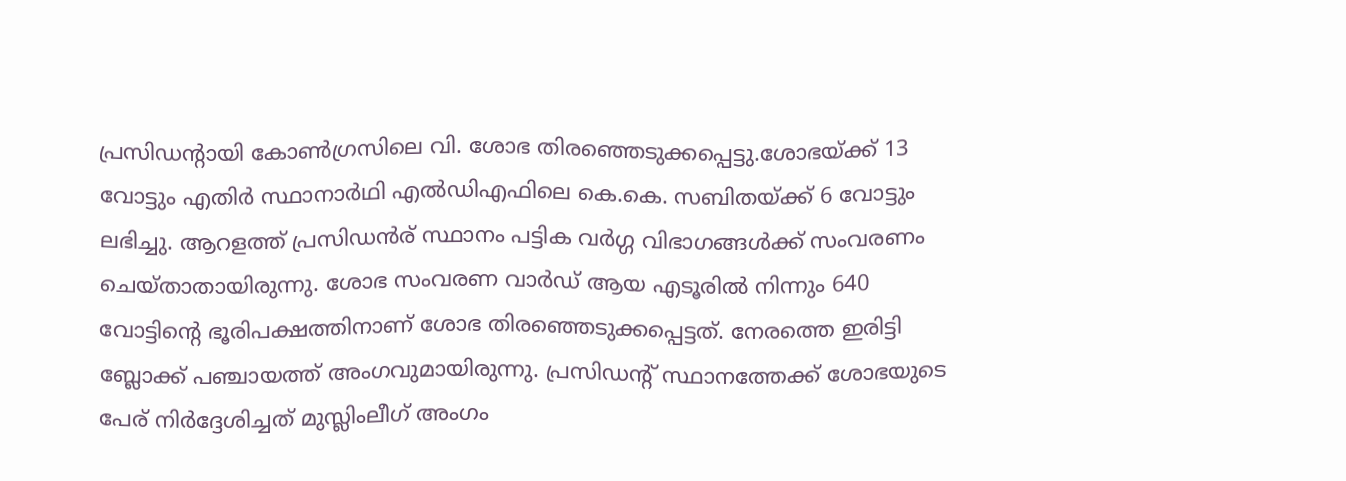പ്രസിഡന്റായി കോൺഗ്രസിലെ വി. ശോഭ തിരഞ്ഞെടുക്കപ്പെട്ടു.ശോഭയ്ക്ക് 13 വോട്ടും എതിർ സ്ഥാനാർഥി എൽഡിഎഫിലെ കെ.കെ. സബിതയ്ക്ക് 6 വോട്ടും ലഭിച്ചു. ആറളത്ത് പ്രസിഡൻര് സ്ഥാനം പട്ടിക വർഗ്ഗ വിഭാഗങ്ങൾക്ക് സംവരണം ചെയ്താതായിരുന്നു. ശോഭ സംവരണ വാർഡ് ആയ എടൂരിൽ നിന്നും 640 വോട്ടിന്റെ ഭൂരിപക്ഷത്തിനാണ് ശോഭ തിരഞ്ഞെടുക്കപ്പെട്ടത്. നേരത്തെ ഇരിട്ടി ബ്ലോക്ക് പഞ്ചായത്ത് അംഗവുമായിരുന്നു. പ്രസിഡന്റ് സ്ഥാനത്തേക്ക് ശോഭയുടെ പേര് നിർദ്ദേശിച്ചത് മുസ്ലിംലീഗ് അംഗം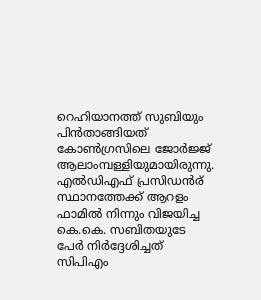റെഹിയാനത്ത് സുബിയും പിൻതാങ്ങിയത് കോൺഗ്രസിലെ ജോർജ്ജ് ആലാംമ്പള്ളിയുമായിരുന്നു. എൽഡിഎഫ് പ്രസിഡൻര് സ്ഥാനത്തേക്ക് ആറളം ഫാമിൽ നിന്നും വിജയിച്ച കെ.കെ. സബിതയുടേ പേർ നിർദ്ദേശിച്ചത് സിപിഎം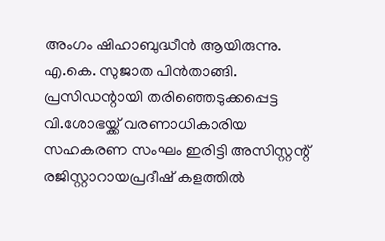അംഗം ഷിഹാബുദ്ധീൻ ആയിരുന്നു. എ.കെ. സുജാത പിൻതാങ്ങി. പ്രസിഡന്റായി തരിഞ്ഞെടുക്കപ്പെട്ട വി.ശോഭയ്ക്ക് വരണാധികാരിയ സഹകരണ സംഘം ഇരിട്ടി അസിസ്റ്റന്റ് രജിസ്റ്റാറായപ്രദീഷ് കളത്തിൽ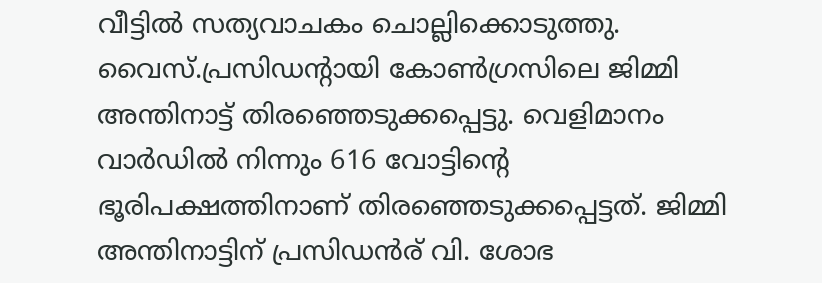വീട്ടിൽ സത്യവാചകം ചൊല്ലിക്കൊടുത്തു.
വൈസ്.പ്രസിഡന്റായി കോൺഗ്രസിലെ ജിമ്മി അന്തിനാട്ട് തിരഞ്ഞെടുക്കപ്പെട്ടു. വെളിമാനം വാർഡിൽ നിന്നും 616 വോട്ടിന്റെ ഭൂരിപക്ഷത്തിനാണ് തിരഞ്ഞെടുക്കപ്പെട്ടത്. ജിമ്മി അന്തിനാട്ടിന് പ്രസിഡൻര് വി. ശോഭ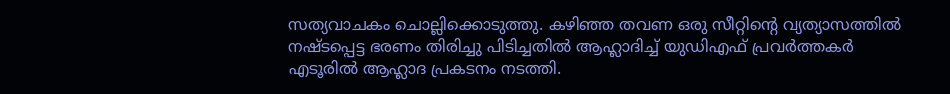സത്യവാചകം ചൊല്ലിക്കൊടുത്തു. കഴിഞ്ഞ തവണ ഒരു സീറ്റിന്റെ വ്യത്യാസത്തിൽ നഷ്ടപ്പെട്ട ഭരണം തിരിച്ചു പിടിച്ചതിൽ ആഹ്ലാദിച്ച് യുഡിഎഫ് പ്രവർത്തകർ എടൂരിൽ ആഹ്ലാദ പ്രകടനം നടത്തി.